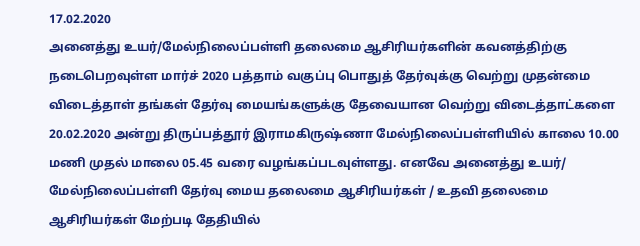17.02.2020
அனைத்து உயர்/மேல்நிலைப்பள்ளி தலைமை ஆசிரியர்களின் கவனத்திற்கு
நடைபெறவுள்ள மார்ச் 2020 பத்தாம் வகுப்பு பொதுத் தேர்வுக்கு வெற்று முதன்மை விடைத்தாள் தங்கள் தேர்வு மையங்களுக்கு தேவையான வெற்று விடைத்தாட்களை 20.02.2020 அன்று திருப்பத்தூர் இராமகிருஷ்ணா மேல்நிலைப்பள்ளியில் காலை 10.00 மணி முதல் மாலை 05.45 வரை வழங்கப்படவுள்ளது. எனவே அனைத்து உயர்/ மேல்நிலைப்பள்ளி தேர்வு மைய தலைமை ஆசிரியர்கள் / உதவி தலைமை ஆசிரியர்கள் மேற்படி தேதியில்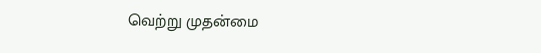வெற்று முதன்மை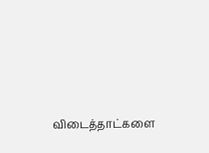விடைத்தாட்களை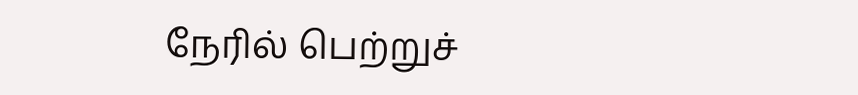நேரில் பெற்றுச்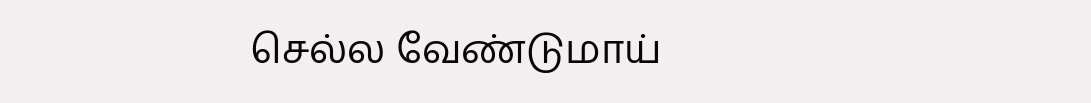செல்ல வேண்டுமாய்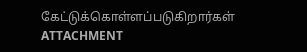கேட்டுக்கொள்ளப்படுகிறார்கள் ATTACHMENT